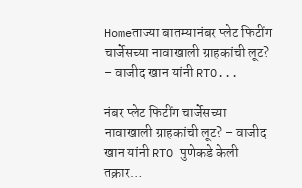Homeताज्या बातम्यानंबर प्लेट फिटींग चार्जेसच्या नावाखाली ग्राहकांची लूट? – वाजीद खान यांनी RTO...

नंबर प्लेट फिटींग चार्जेसच्या नावाखाली ग्राहकांची लूट? – वाजीद खान यांनी RTO पुणेकडे केली तक्रार…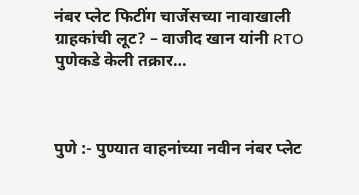नंबर प्लेट फिटींग चार्जेसच्या नावाखाली ग्राहकांची लूट? – वाजीद खान यांनी RTO पुणेकडे केली तक्रार…



पुणे :- पुण्यात वाहनांच्या नवीन नंबर प्लेट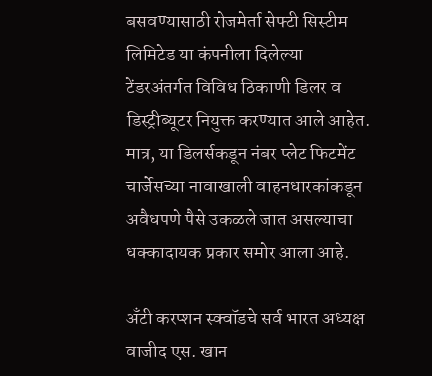बसवण्यासाठी रोजमेर्ता सेफ्टी सिस्टीम लिमिटेड या कंपनीला दिलेल्या टेंडरअंतर्गत विविध ठिकाणी डिलर व डिस्ट्रीब्यूटर नियुक्त करण्यात आले आहेत. मात्र, या डिलर्सकडून नंबर प्लेट फिटमेंट चार्जेसच्या नावाखाली वाहनधारकांकडून अवैधपणे पैसे उकळले जात असल्याचा धक्कादायक प्रकार समोर आला आहे.

अँटी करप्शन स्क्वॉडचे सर्व भारत अध्यक्ष वाजीद एस. खान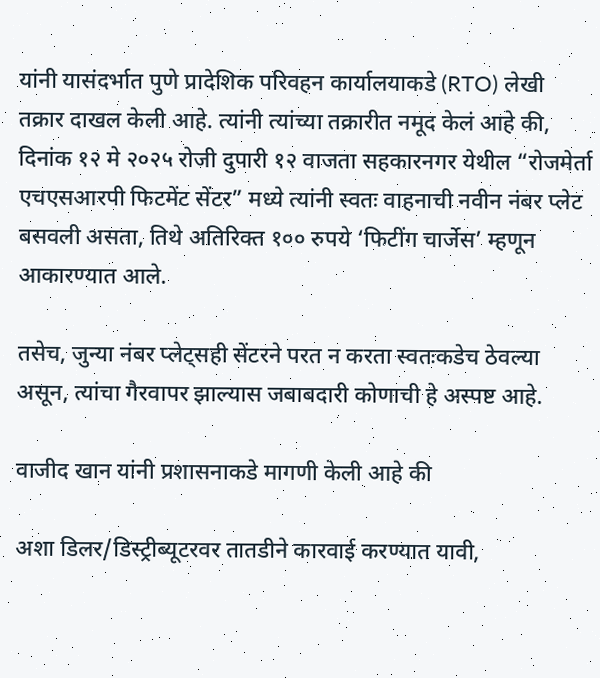यांनी यासंदर्भात पुणे प्रादेशिक परिवहन कार्यालयाकडे (RTO) लेखी तक्रार दाखल केली आहे. त्यांनी त्यांच्या तक्रारीत नमूद केलं आहे की, दिनांक १२ मे २०२५ रोजी दुपारी १२ वाजता सहकारनगर येथील “रोजमेर्ता एचएसआरपी फिटमेंट सेंटर” मध्ये त्यांनी स्वतः वाहनाची नवीन नंबर प्लेट बसवली असता, तिथे अतिरिक्त १०० रुपये ‘फिटींग चार्जेस’ म्हणून आकारण्यात आले.

तसेच, जुन्या नंबर प्लेट्सही सेंटरने परत न करता स्वतःकडेच ठेवल्या असून, त्यांचा गैरवापर झाल्यास जबाबदारी कोणाची हे अस्पष्ट आहे.

वाजीद खान यांनी प्रशासनाकडे मागणी केली आहे की

अशा डिलर/डिस्ट्रीब्यूटरवर तातडीने कारवाई करण्यात यावी,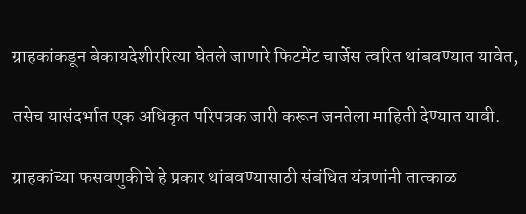ग्राहकांकडून बेकायदेशीररित्या घेतले जाणारे फिटमेंट चार्जेस त्वरित थांबवण्यात यावेत,

तसेच यासंदर्भात एक अधिकृत परिपत्रक जारी करून जनतेला माहिती देण्यात यावी.

ग्राहकांच्या फसवणुकीचे हे प्रकार थांबवण्यासाठी संबंधित यंत्रणांनी तात्काळ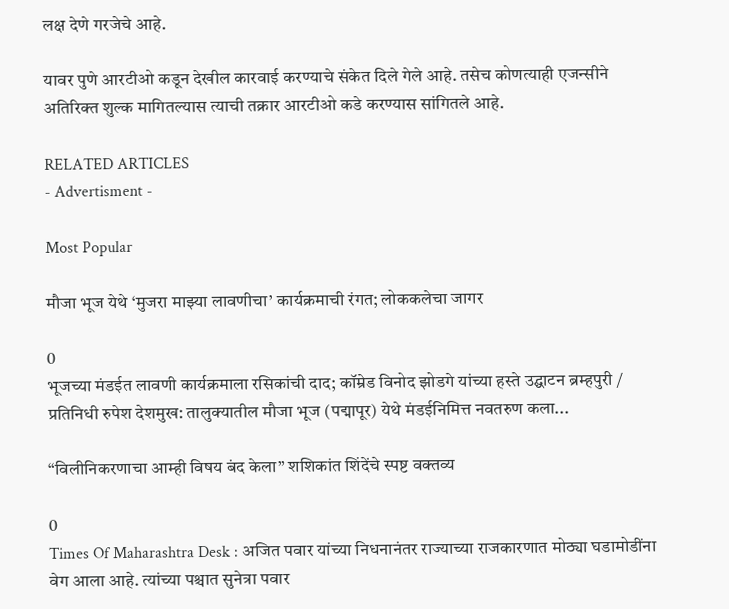लक्ष देणे गरजेचे आहे.

यावर पुणे आरटीओ कडून देखील कारवाई करण्याचे संकेत दिले गेले आहे. तसेच कोणत्याही एजन्सीने अतिरिक्त शुल्क मागितल्यास त्याची तक्रार आरटीओ कडे करण्यास सांगितले आहे.

RELATED ARTICLES
- Advertisment -

Most Popular

मौजा भूज येथे ‘मुजरा माझ्या लावणीचा’ कार्यक्रमाची रंगत; लोककलेचा जागर

0
भूजच्या मंडईत लावणी कार्यक्रमाला रसिकांची दाद; कॉम्रेड विनोद झोडगे यांच्या हस्ते उद्घाटन ब्रम्हपुरी / प्रतिनिधी रुपेश देशमुख: तालुक्यातील मौजा भूज (पद्मापूर) येथे मंडईनिमित्त नवतरुण कला...

“विलीनिकरणाचा आम्ही विषय बंद केला” शशिकांत शिंदेंचे स्पष्ट वक्तव्य

0
Times Of Maharashtra Desk : अजित पवार यांच्या निधनानंतर राज्याच्या राजकारणात मोठ्या घडामोडींना वेग आला आहे. त्यांच्या पश्चात सुनेत्रा पवार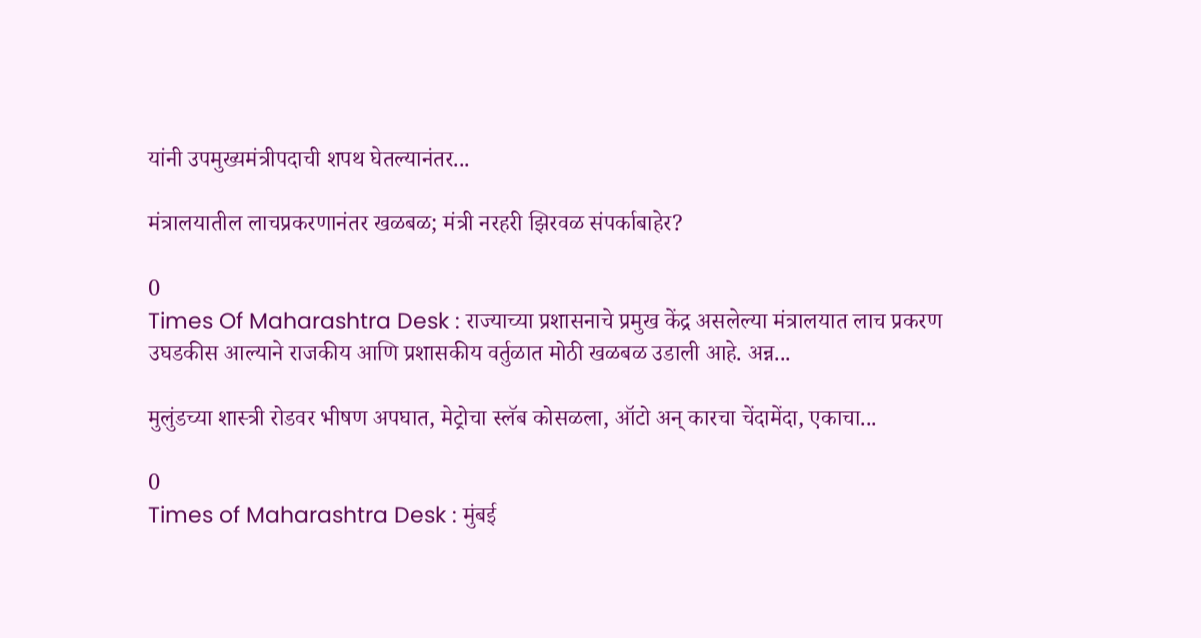यांनी उपमुख्यमंत्रीपदाची शपथ घेतल्यानंतर...

मंत्रालयातील लाचप्रकरणानंतर खळबळ; मंत्री नरहरी झिरवळ संपर्काबाहेर?

0
Times Of Maharashtra Desk : राज्याच्या प्रशासनाचे प्रमुख केंद्र असलेल्या मंत्रालयात लाच प्रकरण उघडकीस आल्याने राजकीय आणि प्रशासकीय वर्तुळात मोठी खळबळ उडाली आहे. अन्न...

मुलुंडच्या शास्त्री रोडवर भीषण अपघात, मेट्रोचा स्लॅब कोसळला, ऑटो अन् कारचा चेंदामेंदा, एकाचा...

0
Times of Maharashtra Desk : मुंबई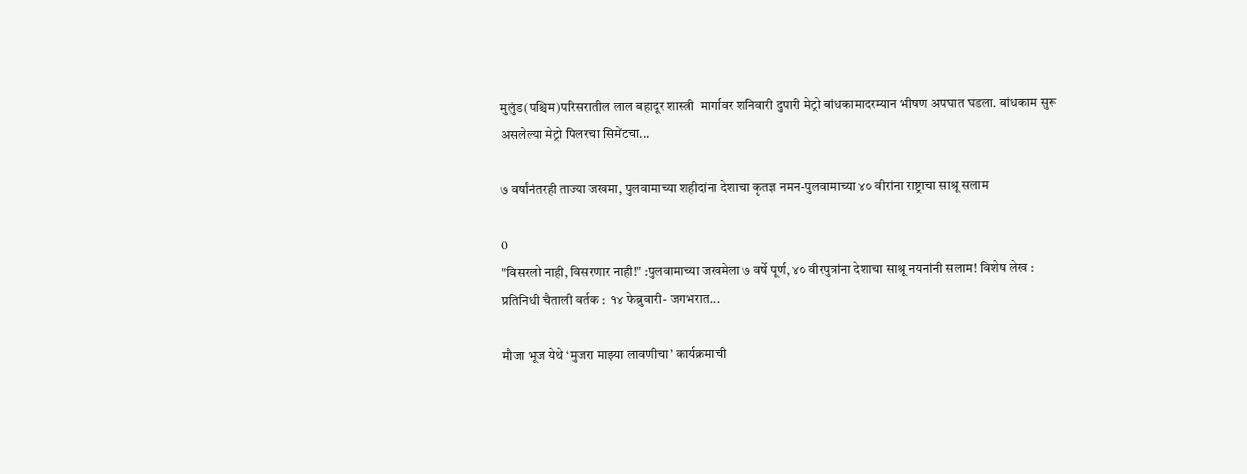मुलुंड(पश्चिम)परिसरातील लाल बहादूर शास्त्री  मार्गावर शनिवारी दुपारी मेट्रो बांधकामादरम्यान भीषण अपघात घडला. बांधकाम सुरू असलेल्या मेट्रो पिलरचा सिमेंटचा...

७ वर्षांनंतरही ताज्या जखमा, पुलवामाच्या शहीदांना देशाचा कृतज्ञ नमन-पुलवामाच्या ४० वीरांना राष्ट्राचा साश्रू सलाम

0
"विसरलो नाही, विसरणार नाही!" :पुलवामाच्या जखमेला ७ वर्षे पूर्ण, ४० वीरपुत्रांना देशाचा साश्रू नयनांनी सलाम! विशेष लेख : प्रतिनिधी चैताली वर्तक :  १४ फेब्रुवारी- जगभरात...

मौजा भूज येथे ‘मुजरा माझ्या लावणीचा’ कार्यक्रमाची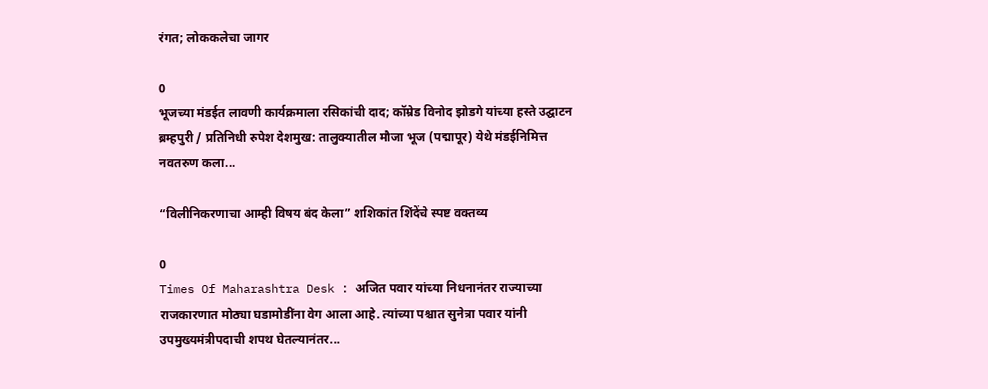रंगत; लोककलेचा जागर

0
भूजच्या मंडईत लावणी कार्यक्रमाला रसिकांची दाद; कॉम्रेड विनोद झोडगे यांच्या हस्ते उद्घाटन ब्रम्हपुरी / प्रतिनिधी रुपेश देशमुख: तालुक्यातील मौजा भूज (पद्मापूर) येथे मंडईनिमित्त नवतरुण कला...

“विलीनिकरणाचा आम्ही विषय बंद केला” शशिकांत शिंदेंचे स्पष्ट वक्तव्य

0
Times Of Maharashtra Desk : अजित पवार यांच्या निधनानंतर राज्याच्या राजकारणात मोठ्या घडामोडींना वेग आला आहे. त्यांच्या पश्चात सुनेत्रा पवार यांनी उपमुख्यमंत्रीपदाची शपथ घेतल्यानंतर...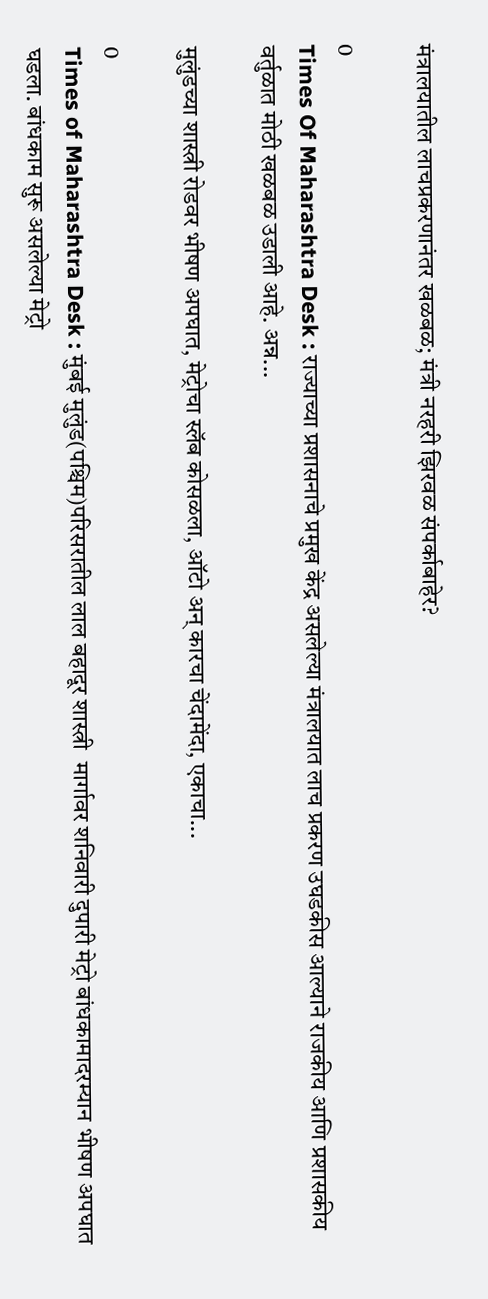मंत्रालयातील लाचप्रकरणानंतर खळबळ; मंत्री नरहरी झिरवळ संपर्काबाहेर?

0
Times Of Maharashtra Desk : राज्याच्या प्रशासनाचे प्रमुख केंद्र असलेल्या मंत्रालयात लाच प्रकरण उघडकीस आल्याने राजकीय आणि प्रशासकीय वर्तुळात मोठी खळबळ उडाली आहे. अन्न...

मुलुंडच्या शास्त्री रोडवर भीषण अपघात, मेट्रोचा स्लॅब कोसळला, ऑटो अन् कारचा चेंदामेंदा, एकाचा...

0
Times of Maharashtra Desk : मुंबई मुलुंड(पश्चिम)परिसरातील लाल बहादूर शास्त्री  मार्गावर शनिवारी दुपारी मेट्रो बांधकामादरम्यान भीषण अपघात घडला. बांधकाम सुरू असलेल्या मेट्रो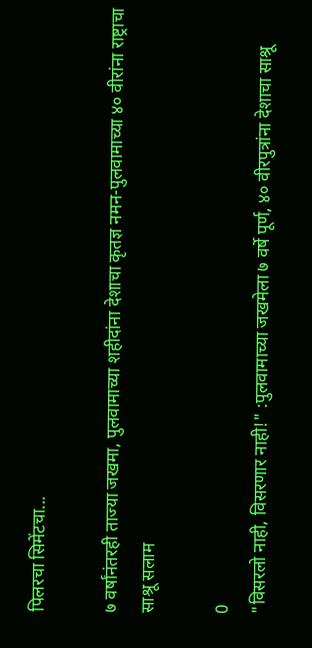पिलरचा सिमेंटचा...

७ वर्षांनंतरही ताज्या जखमा, पुलवामाच्या शहीदांना देशाचा कृतज्ञ नमन-पुलवामाच्या ४० वीरांना राष्ट्राचा साश्रू सलाम

0
"विसरलो नाही, विसरणार नाही!" :पुलवामाच्या जखमेला ७ वर्षे पूर्ण, ४० वीरपुत्रांना देशाचा साश्रू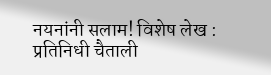नयनांनी सलाम! विशेष लेख : प्रतिनिधी चैताली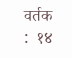वर्तक :  १४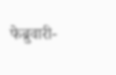फेब्रुवारी-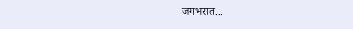जगभरात...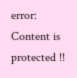error: Content is protected !!